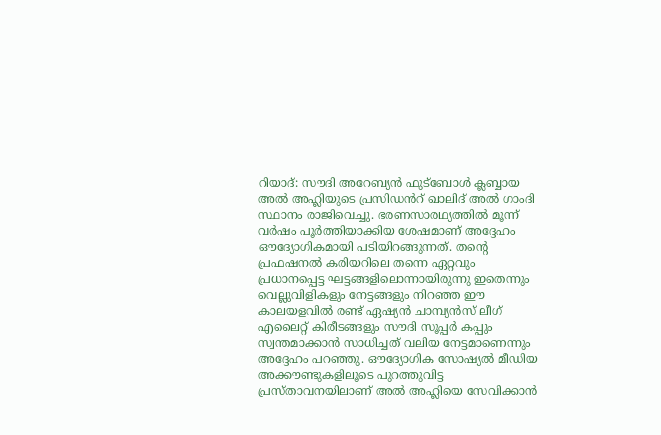റിയാദ്: സൗദി അറേബ്യൻ ഫുട്ബോൾ ക്ലബ്ബായ അൽ അഹ്ലിയുടെ പ്രസിഡൻറ് ഖാലിദ് അൽ ഗാംദി സ്ഥാനം രാജിവെച്ചു. ഭരണസാരഥ്യത്തിൽ മൂന്ന് വർഷം പൂർത്തിയാക്കിയ ശേഷമാണ് അദ്ദേഹം ഔദ്യോഗികമായി പടിയിറങ്ങുന്നത്. തന്റെ പ്രഫഷനൽ കരിയറിലെ തന്നെ ഏറ്റവും പ്രധാനപ്പെട്ട ഘട്ടങ്ങളിലൊന്നായിരുന്നു ഇതെന്നും വെല്ലുവിളികളും നേട്ടങ്ങളും നിറഞ്ഞ ഈ കാലയളവിൽ രണ്ട് ഏഷ്യൻ ചാമ്പ്യൻസ് ലീഗ് എലൈറ്റ് കിരീടങ്ങളും സൗദി സൂപ്പർ കപ്പും സ്വന്തമാക്കാൻ സാധിച്ചത് വലിയ നേട്ടമാണെന്നും അദ്ദേഹം പറഞ്ഞു. ഔദ്യോഗിക സോഷ്യൽ മീഡിയ അക്കൗണ്ടുകളിലൂടെ പുറത്തുവിട്ട പ്രസ്താവനയിലാണ് അൽ അഹ്ലിയെ സേവിക്കാൻ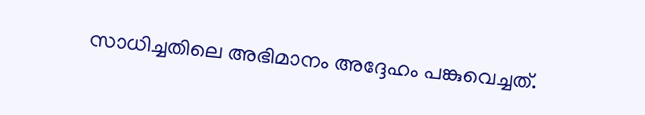സാധിച്ചതിലെ അഭിമാനം അദ്ദേഹം പങ്കുവെച്ചത്.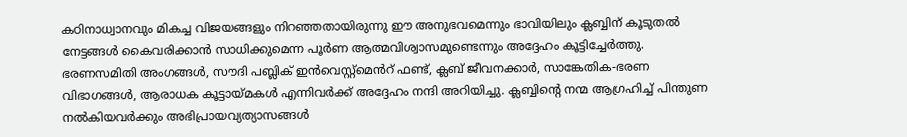കഠിനാധ്വാനവും മികച്ച വിജയങ്ങളും നിറഞ്ഞതായിരുന്നു ഈ അനുഭവമെന്നും ഭാവിയിലും ക്ലബ്ബിന് കൂടുതൽ നേട്ടങ്ങൾ കൈവരിക്കാൻ സാധിക്കുമെന്ന പൂർണ ആത്മവിശ്വാസമുണ്ടെന്നും അദ്ദേഹം കൂട്ടിച്ചേർത്തു. ഭരണസമിതി അംഗങ്ങൾ, സൗദി പബ്ലിക് ഇൻവെസ്റ്റ്മെൻറ് ഫണ്ട്, ക്ലബ് ജീവനക്കാർ, സാങ്കേതിക-ഭരണ വിഭാഗങ്ങൾ, ആരാധക കൂട്ടായ്മകൾ എന്നിവർക്ക് അദ്ദേഹം നന്ദി അറിയിച്ചു. ക്ലബ്ബിന്റെ നന്മ ആഗ്രഹിച്ച് പിന്തുണ നൽകിയവർക്കും അഭിപ്രായവ്യത്യാസങ്ങൾ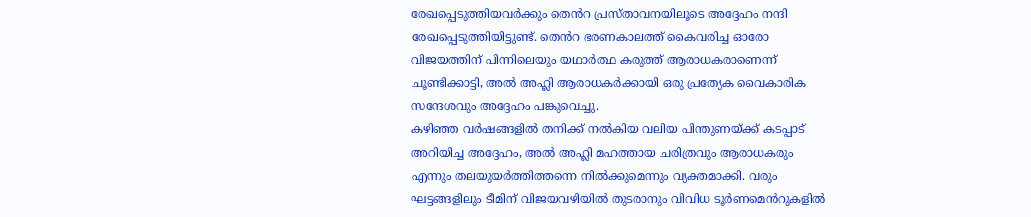രേഖപ്പെടുത്തിയവർക്കും തെൻറ പ്രസ്താവനയിലൂടെ അദ്ദേഹം നന്ദി രേഖപ്പെടുത്തിയിട്ടുണ്ട്. തെൻറ ഭരണകാലത്ത് കൈവരിച്ച ഓരോ വിജയത്തിന് പിന്നിലെയും യഥാർത്ഥ കരുത്ത് ആരാധകരാണെന്ന് ചൂണ്ടിക്കാട്ടി, അൽ അഹ്ലി ആരാധകർക്കായി ഒരു പ്രത്യേക വൈകാരിക സന്ദേശവും അദ്ദേഹം പങ്കുവെച്ചു.
കഴിഞ്ഞ വർഷങ്ങളിൽ തനിക്ക് നൽകിയ വലിയ പിന്തുണയ്ക്ക് കടപ്പാട് അറിയിച്ച അദ്ദേഹം, അൽ അഹ്ലി മഹത്തായ ചരിത്രവും ആരാധകരും എന്നും തലയുയർത്തിത്തന്നെ നിൽക്കുമെന്നും വ്യക്തമാക്കി. വരും ഘട്ടങ്ങളിലും ടീമിന് വിജയവഴിയിൽ തുടരാനും വിവിധ ടൂർണമെൻറുകളിൽ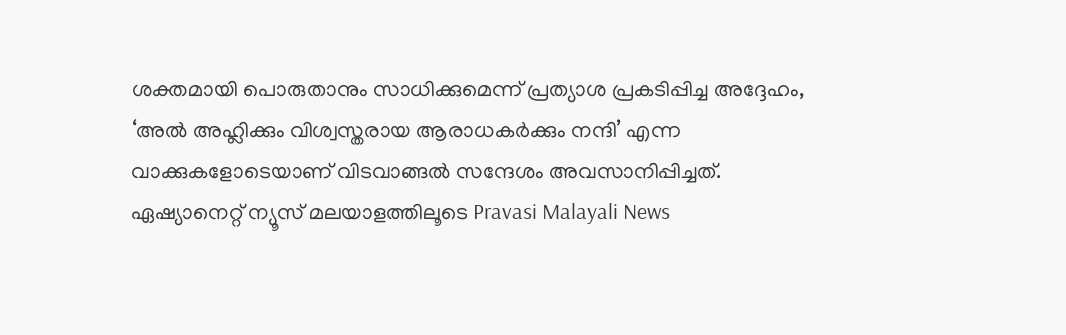ശക്തമായി പൊരുതാനും സാധിക്കുമെന്ന് പ്രത്യാശ പ്രകടിപ്പിച്ച അദ്ദേഹം, ‘അൽ അഹ്ലിക്കും വിശ്വസ്തരായ ആരാധകർക്കും നന്ദി’ എന്ന വാക്കുകളോടെയാണ് വിടവാങ്ങൽ സന്ദേശം അവസാനിപ്പിച്ചത്.
ഏഷ്യാനെറ്റ് ന്യൂസ് മലയാളത്തിലൂടെ Pravasi Malayali News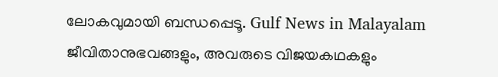ലോകവുമായി ബന്ധപ്പെടൂ. Gulf News in Malayalam ജീവിതാനുഭവങ്ങളും, അവരുടെ വിജയകഥകളും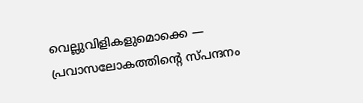വെല്ലുവിളികളുമൊക്കെ — പ്രവാസലോകത്തിന്റെ സ്പന്ദനം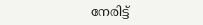നേരിട്ട്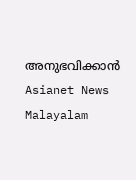അനുഭവിക്കാൻ Asianet News Malayalam